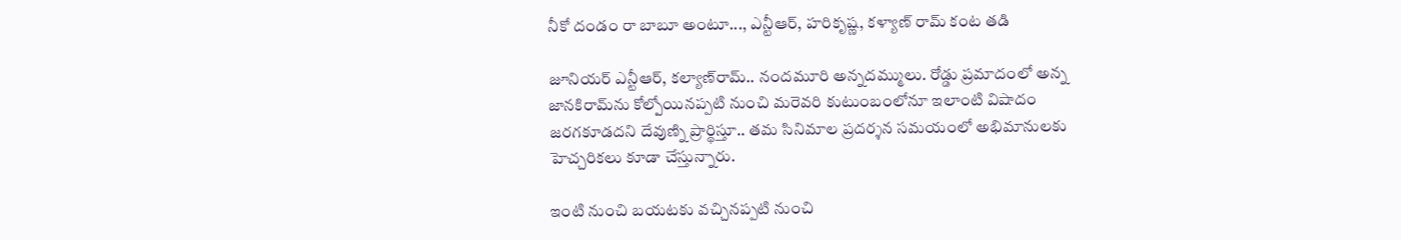నీకో దండం రా బాబూ అంటూ..., ఎన్టీఆర్, హరికృష్ణ, కళ్యాణ్ రామ్ కంట తడి

జూనియర్ ఎన్టీఆర్, కల్యాణ్‌రామ్.. నందమూరి అన్నదమ్ములు. రోడ్డు ప్రమాదంలో అన్న జానకిరామ్‌ను కోల్పోయినప్పటి నుంచి మరెవరి కుటుంబంలోనూ ఇలాంటి విషాదం జరగకూడదని దేవుణ్ని ప్రార్థిస్తూ.. తమ సినిమాల ప్రదర్శన సమయంలో అభిమానులకు హెచ్చరికలు కూడా చేస్తున్నారు.

ఇంటి నుంచి బయటకు వచ్చినప్పటి నుంచి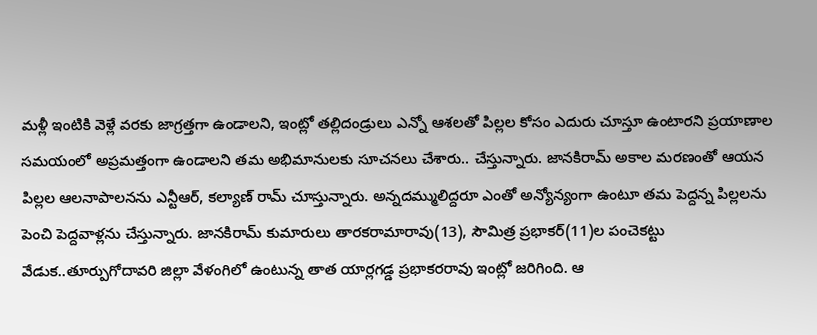మళ్లీ ఇంటికి వెళ్లే వరకు జాగ్రత్తగా ఉండాలని, ఇంట్లో తల్లిదండ్రులు ఎన్నో ఆశలతో పిల్లల కోసం ఎదురు చూస్తూ ఉంటారని ప్రయాణాల సమయంలో అప్రమత్తంగా ఉండాలని తమ అభిమానులకు సూచనలు చేశారు.. చేస్తున్నారు. జానకిరామ్ అకాల మరణంతో ఆయన పిల్లల ఆలనాపాలనను ఎన్టీఆర్, కల్యాణ్ రామ్ చూస్తున్నారు. అన్నదమ్ములిద్దరూ ఎంతో అన్యోన్యంగా ఉంటూ తమ పెద్దన్న పిల్లలను పెంచి పెద్దవాళ్లను చేస్తున్నారు. జానకిరామ్‌ కుమారులు తారకరామారావు(13), సౌమిత్ర ప్రభాకర్‌(11)ల పంచెకట్టు వేడుక..తూర్పుగోదావరి జిల్లా వేళంగిలో ఉంటున్న తాత యార్లగడ్డ ప్రభాకరరావు ఇంట్లో జరిగింది. ఆ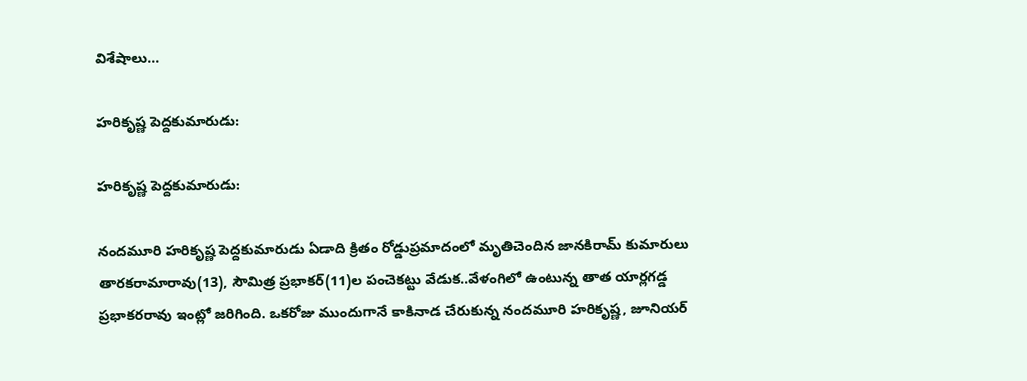విశేషాలు...

హరికృష్ణ పెద్దకుమారుడు:

హరికృష్ణ పెద్దకుమారుడు:

నందమూరి హరికృష్ణ పెద్దకుమారుడు ఏడాది క్రితం రోడ్డుప్రమాదంలో మృతిచెందిన జానకిరామ్‌ కుమారులు తారకరామారావు(13), సౌమిత్ర ప్రభాకర్‌(11)ల పంచెకట్టు వేడుక..వేళంగిలో ఉంటున్న తాత యార్లగడ్డ ప్రభాకరరావు ఇంట్లో జరిగింది. ఒకరోజు ముందుగానే కాకినాడ చేరుకున్న నందమూరి హరికృష్ణ, జూనియర్‌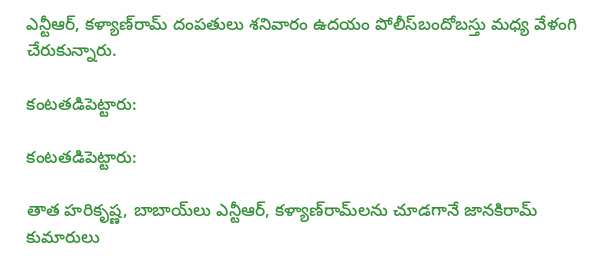ఎన్టీఆర్‌, కళ్యాణ్‌రామ్‌ దంపతులు శనివారం ఉదయం పోలీస్‌బందోబస్తు మధ్య వేళంగి చేరుకున్నారు.

కంటతడిపెట్టారు:

కంటతడిపెట్టారు:

తాత హరికృష్ణ, బాబాయ్‌లు ఎన్టీఆర్‌, కళ్యాణ్‌రామ్‌లను చూడగానే జానకిరామ్‌ కుమారులు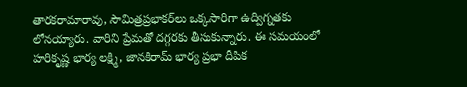తారకరామారావు, సౌమిత్రప్రభాకర్‌లు ఒక్కసారిగా ఉద్విగ్నతకు లోనయ్యారు. వారిని ప్రేమతో దగ్గరకు తీసుకున్నారు. ఈ సమయంలో హరికృష్ణ భార్య లక్ష్మి, జానకిరామ్‌ భార్య ప్రభా దీపిక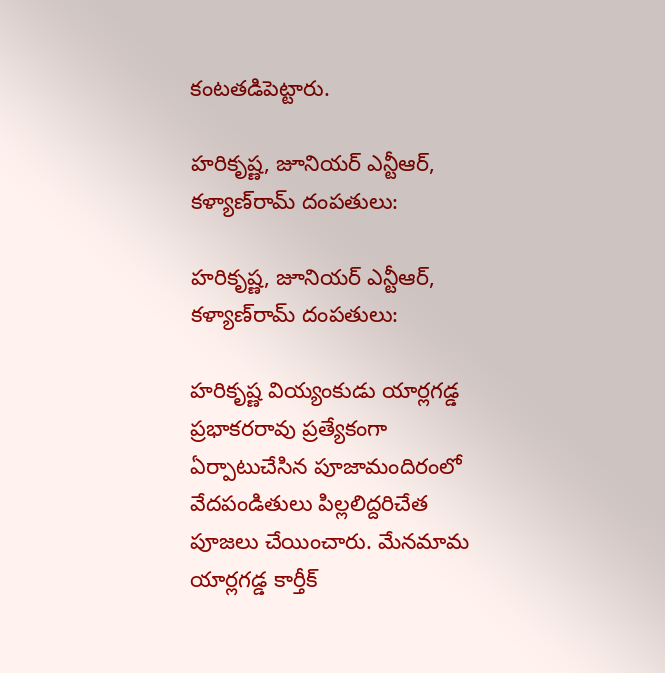కంటతడిపెట్టారు.

హరికృష్ణ, జూనియర్‌ ఎన్టీఆర్‌, కళ్యాణ్‌రామ్‌ దంపతులు:

హరికృష్ణ, జూనియర్‌ ఎన్టీఆర్‌, కళ్యాణ్‌రామ్‌ దంపతులు:

హరికృష్ణ వియ్యంకుడు యార్లగడ్డ ప్రభాకరరావు ప్రత్యేకంగా ఏర్పాటుచేసిన పూజామందిరంలో వేదపండితులు పిల్లలిద్దరిచేత పూజలు చేయించారు. మేనమామ యార్లగడ్డ కార్తీక్‌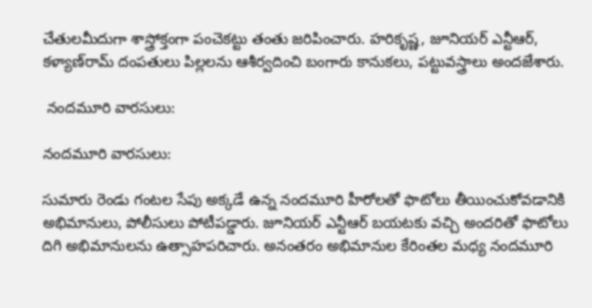చేతులమీదుగా శాస్త్రోక్తంగా పంచెకట్టు తంతు జరిపించారు. హరికృష్ణ, జూనియర్‌ ఎన్టీఆర్‌, కళ్యాణ్‌రామ్‌ దంపతులు పిల్లలను ఆశీర్వదించి బంగారు కానుకలు, పట్టువస్త్రాలు అందజేశారు.

 నందమూరి వారసులు:

నందమూరి వారసులు:

సుమారు రెండు గంటల సేపు అక్కడే ఉన్న నందమూరి హీరోలతో ఫొటోలు తీయించుకోవడానికి అభిమానులు, పోలీసులు పోటీపడ్డారు. జూనియర్‌ ఎన్టీఆర్‌ బయటకు వచ్చి అందరితో ఫొటోలు దిగి అభిమానులను ఉత్సాహపరిచారు. అనంతరం అభిమానుల కేరింతల మధ్య నందమూరి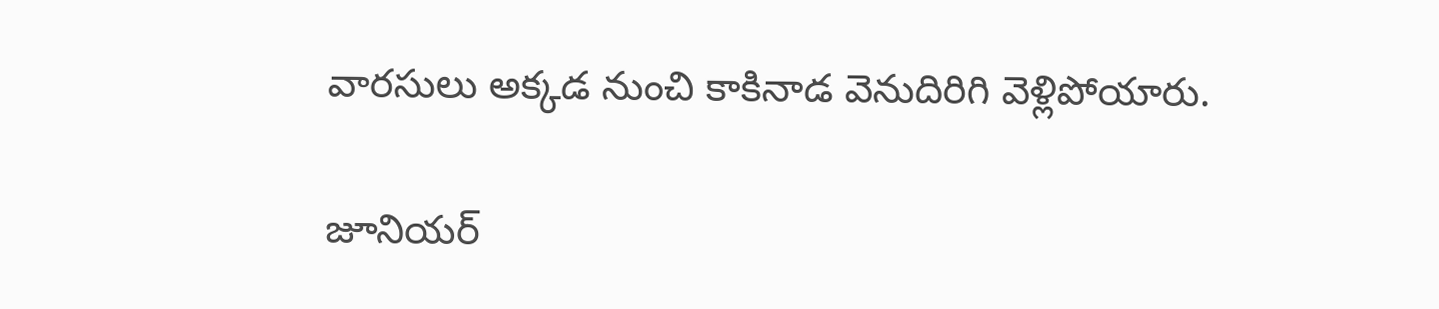వారసులు అక్కడ నుంచి కాకినాడ వెనుదిరిగి వెళ్లిపోయారు.

జూనియర్‌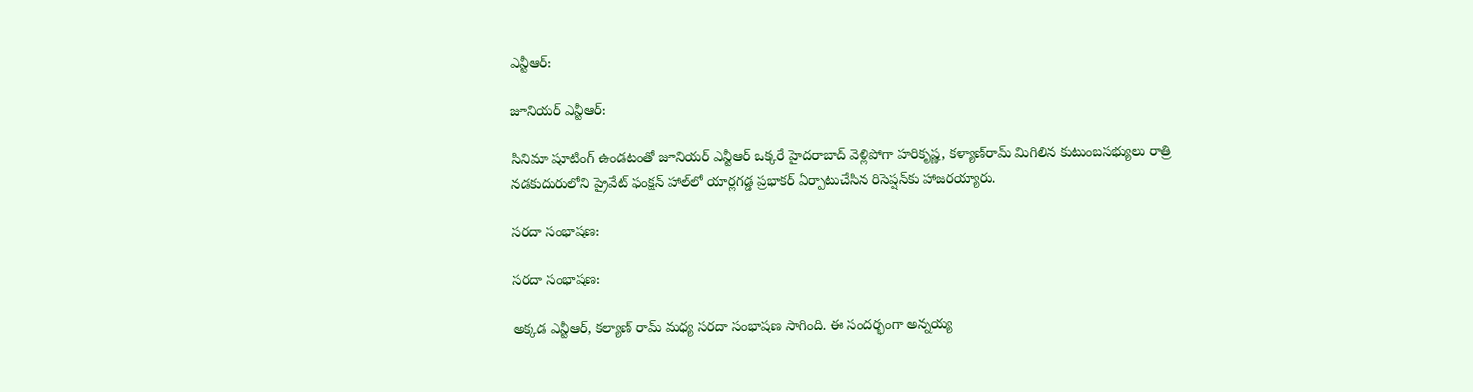ఎన్టీఆర్‌:

జూనియర్‌ ఎన్టీఆర్‌:

సినిమా షూటింగ్‌ ఉండటంతో జూనియర్‌ ఎన్టీఆర్‌ ఒక్కరే హైదరాబాద్‌ వెళ్లిపోగా హరికృష్ణ, కళ్యాణ్‌రామ్‌ మిగిలిన కుటుంబసభ్యులు రాత్రి నడకుదురులోని ప్రైవేట్‌ ఫంక్షన్‌ హాల్‌లో యార్లగడ్డ ప్రభాకర్‌ ఏర్పాటుచేసిన రిసెప్షన్‌కు హాజరయ్యారు.

సరదా సంభాషణ:

సరదా సంభాషణ:

అక్కడ ఎన్టీఆర్, కల్యాణ్ రామ్ మధ్య సరదా సంభాషణ సాగింది. ఈ సందర్భంగా అన్నయ్య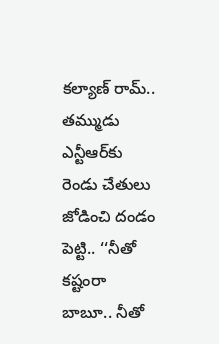కల్యాణ్ రామ్.. తమ్ముడు ఎన్టీఆర్‌కు రెండు చేతులు జోడించి దండం పెట్టి.. ‘‘నీతో కష్టంరా బాబూ.. నీతో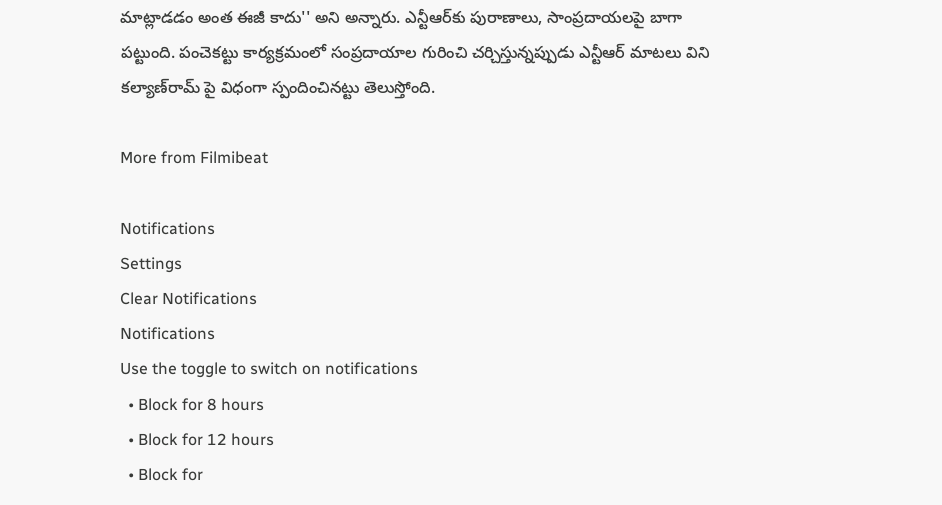మాట్లాడడం అంత ఈజీ కాదు'' అని అన్నారు. ఎన్టీఆర్‌కు పురాణాలు, సాంప్రదాయలపై బాగా పట్టుంది. పంచెకట్టు కార్యక్రమంలో సంప్రదాయాల గురించి చర్చిస్తున్నప్పుడు ఎన్టీఆర్ మాటలు విని కల్యాణ్‌రామ్ పై విధంగా స్పందించినట్టు తెలుస్తోంది.

More from Filmibeat

Notifications
Settings
Clear Notifications
Notifications
Use the toggle to switch on notifications
  • Block for 8 hours
  • Block for 12 hours
  • Block for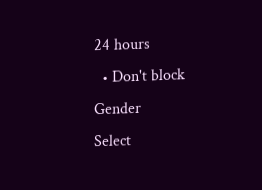24 hours
  • Don't block
Gender
Select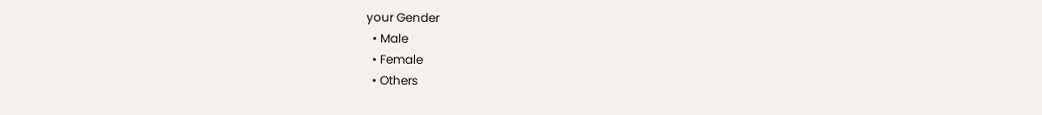your Gender
  • Male
  • Female
  • Others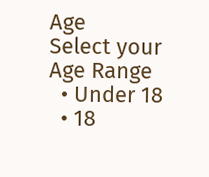Age
Select your Age Range
  • Under 18
  • 18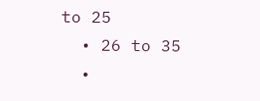to 25
  • 26 to 35
  •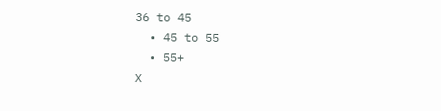36 to 45
  • 45 to 55
  • 55+
X